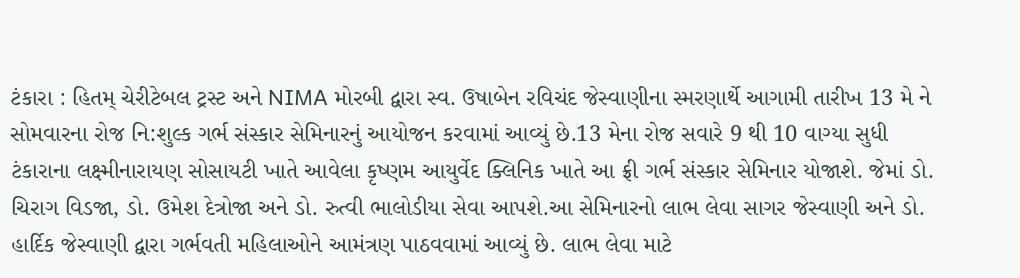ટંકારા : હિતમ્ ચેરીટેબલ ટ્રસ્ટ અને NIMA મોરબી દ્વારા સ્વ. ઉષાબેન રવિચંદ જેસ્વાણીના સ્મરણાર્થે આગામી તારીખ 13 મે ને સોમવારના રોજ નિ:શુલ્ક ગર્ભ સંસ્કાર સેમિનારનું આયોજન કરવામાં આવ્યું છે.13 મેના રોજ સવારે 9 થી 10 વાગ્યા સુધી ટંકારાના લક્ષ્મીનારાયણ સોસાયટી ખાતે આવેલા કૃષ્ણમ આયુર્વેદ ક્લિનિક ખાતે આ ફ્રી ગર્ભ સંસ્કાર સેમિનાર યોજાશે. જેમાં ડો. ચિરાગ વિડજા, ડો. ઉમેશ દેત્રોજા અને ડો. રુત્વી ભાલોડીયા સેવા આપશે.આ સેમિનારનો લાભ લેવા સાગર જેસ્વાણી અને ડો. હાર્દિક જેસ્વાણી દ્વારા ગર્ભવતી મહિલાઓને આમંત્રણ પાઠવવામાં આવ્યું છે. લાભ લેવા માટે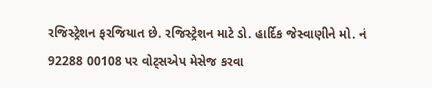રજિસ્ટ્રેશન ફરજિયાત છે. રજિસ્ટ્રેશન માટે ડો. હાર્દિક જેસ્વાણીને મો. નં 92288 00108 પર વોટ્સએપ મેસેજ કરવા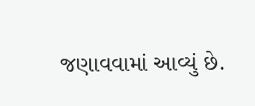જણાવવામાં આવ્યું છે.